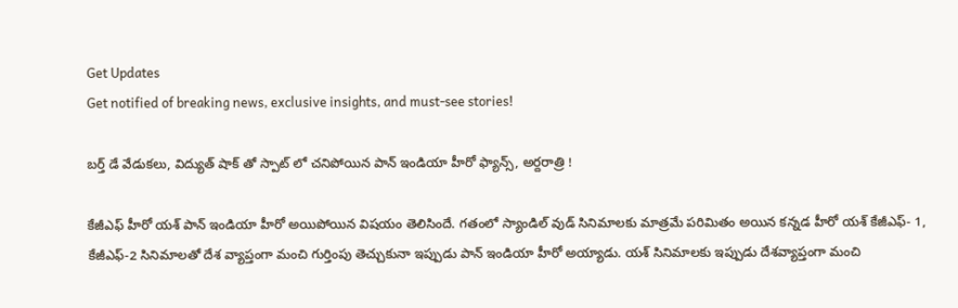Get Updates
Get notified of breaking news, exclusive insights, and must-see stories!

బర్త్ డే వేడుకలు, విద్యుత్ షాక్ తో స్పాట్ లో చనిపోయిన పాన్ ఇండియా హీరో ఫ్యాన్స్, అర్దరాత్రి !

కేజీఎఫ్ హీరో యశ్ పాన్ ఇండియా హీరో అయిపోయిన విషయం తెలిసిందే. గతంలో స్యాండిల్ వుడ్ సినిమాలకు మాత్రమే పరిమితం అయిన కన్నడ హీరో యశ్ కేజీఎఫ్- 1, కేజీఎఫ్-2 సినిమాలతో దేశ వ్యాప్తంగా మంచి గుర్తింపు తెచ్చుకునా ఇప్పుడు పాన్ ఇండియా హీరో అయ్యాడు. యశ్ సినిమాలకు ఇప్పుడు దేశవ్యాప్తంగా మంచి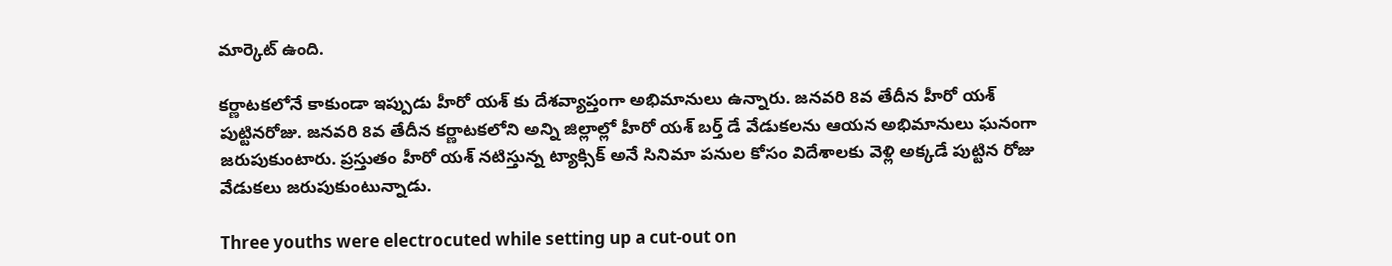మార్కెట్ ఉంది.

కర్ణాటకలోనే కాకుండా ఇప్పుడు హీరో యశ్ కు దేశవ్యాప్తంగా అభిమానులు ఉన్నారు. జనవరి 8వ తేదీన హీరో యశ్ పుట్టినరోజు. జనవరి 8వ తేదీన కర్ణాటకలోని అన్ని జిల్లాల్లో హీరో యశ్ బర్త్ డే వేడుకలను ఆయన అభిమానులు ఘనంగా జరుపుకుంటారు. ప్రస్తుతం హీరో యశ్ నటిస్తున్న ట్యాక్సిక్ అనే సినిమా పనుల కోసం విదేశాలకు వెళ్లి అక్కడే పుట్టిన రోజు వేడుకలు జరుపుకుంటున్నాడు.

Three youths were electrocuted while setting up a cut-out on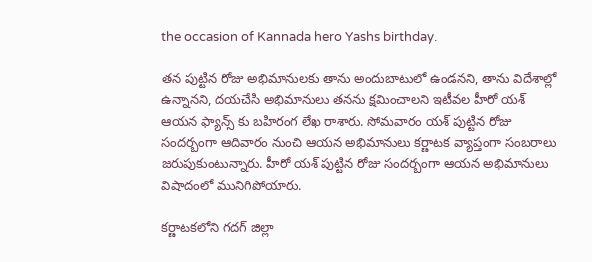the occasion of Kannada hero Yashs birthday.

తన పుట్టిన రోజు అభిమానులకు తాను అందుబాటులో ఉండనని, తాను విదేశాల్లో ఉన్నానని, దయచేసి అభిమానులు తనను క్షమించాలని ఇటీవల హీరో యశ్ ఆయన ఫ్యాన్స్ కు బహిరంగ లేఖ రాశారు. సోమవారం యశ్ పుట్టిన రోజు సందర్బంగా ఆదివారం నుంచి ఆయన అభిమానులు కర్ణాటక వ్యాప్తంగా సంబరాలు జరుపుకుంటున్నారు. హీరో యశ్ పుట్టిన రోజు సందర్బంగా ఆయన అభిమానులు విషాదంలో మునిగిపోయారు.

కర్ణాటకలోని గదగ్ జిల్లా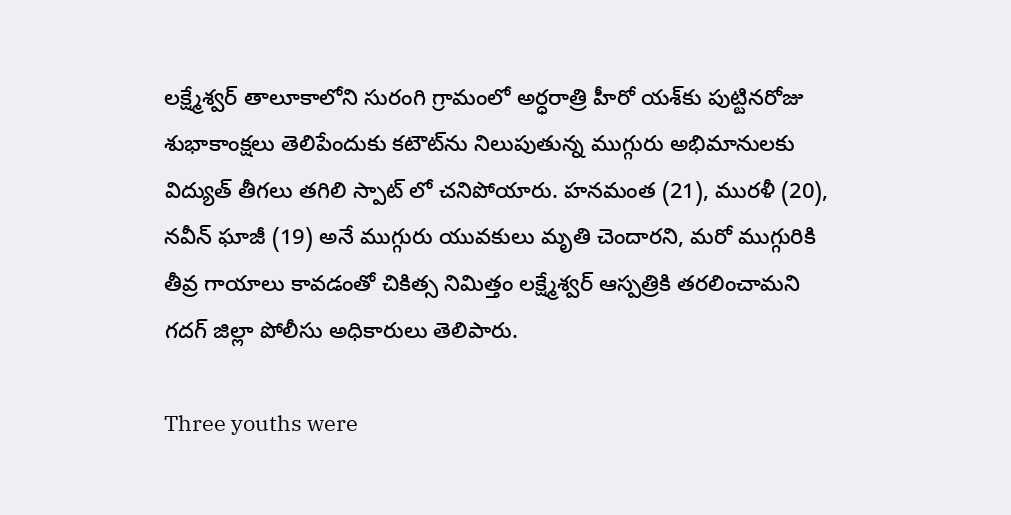లక్ష్మేశ్వర్ తాలూకాలోని సురంగి గ్రామంలో అర్ధరాత్రి హీరో యశ్‌కు పుట్టినరోజు శుభాకాంక్షలు తెలిపేందుకు కటౌట్‌ను నిలుపుతున్న ముగ్గురు అభిమానులకు విద్యుత్‌ తీగలు తగిలి స్పాట్ లో చనిపోయారు. హనమంత (21), మురళీ (20), నవీన్ ఘాజీ (19) అనే ముగ్గురు యువకులు మృతి చెందారని, మరో ముగ్గురికి తీవ్ర గాయాలు కావడంతో చికిత్స నిమిత్తం లక్ష్మేశ్వర్ ఆస్పత్రికి తరలించామని గదగ్ జిల్లా పోలీసు అధికారులు తెలిపారు.

Three youths were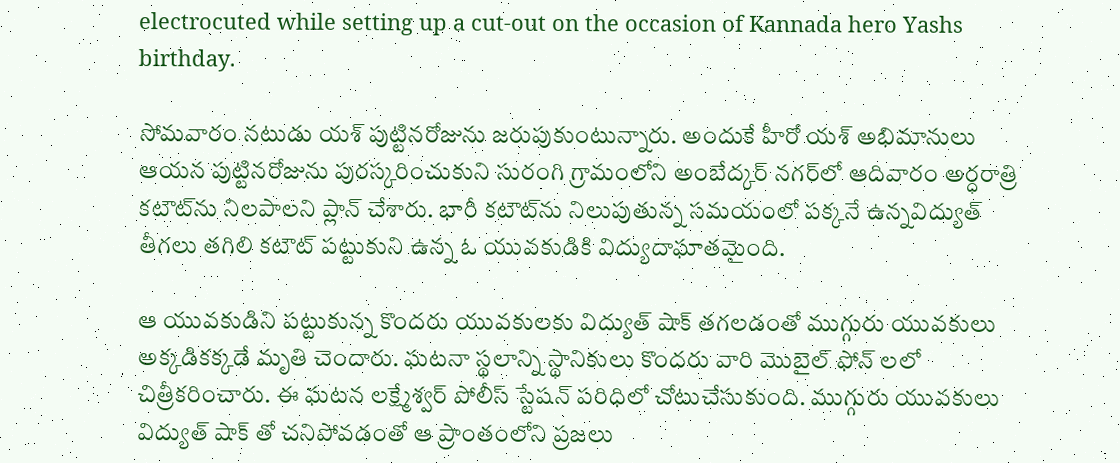electrocuted while setting up a cut-out on the occasion of Kannada hero Yashs birthday.

సోమవారం నటుడు యశ్ పుట్టినరోజును జరుపుకుంటున్నారు. అందుకే హీరో యశ్ అభిమానులు ఆయన పుట్టినరోజును పురస్కరించుకుని సురంగి గ్రామంలోని అంబేద్కర్ నగర్‌లో ఆదివారం అర్ధరాత్రి కటౌట్‌ను నిలపాలని ప్లాన్ చేశారు. భారీ కటౌట్‌ను నిలుపుతున్న సమయంలో పక్కనే ఉన్నవిద్యుత్‌ తీగలు తగిలి కటౌట్‌ పట్టుకుని ఉన్న ఓ యువకుడికి విద్యుదాఘాతమైంది.

ఆ యువకుడిని పట్టుకున్న కొందరు యువకులకు విద్యుత్ షాక్ తగలడంతో ముగ్గురు యువకులు అక్కడికక్కడే మృతి చెందారు. ఘటనా స్థలాన్ని స్థానికులు కొందరు వారి మొబైల్‌ ఫోన్ లలో చిత్రీకరించారు. ఈ ఘటన లక్ష్మేశ్వర్ పోలీస్ స్టేషన్ పరిధిలో చోటుచేసుకుంది. ముగ్గురు యువకులు విద్యుత్ షాక్ తో చనిపోవడంతో ఆ ప్రాంతంలోని ప్రజలు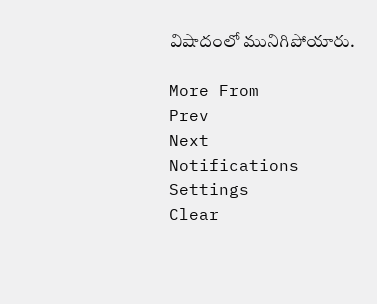విషాదంలో మునిగిపోయారు.

More From
Prev
Next
Notifications
Settings
Clear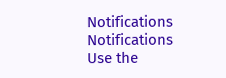Notifications
Notifications
Use the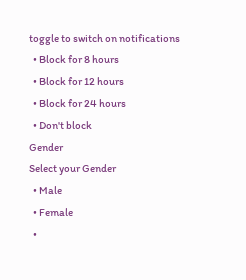toggle to switch on notifications
  • Block for 8 hours
  • Block for 12 hours
  • Block for 24 hours
  • Don't block
Gender
Select your Gender
  • Male
  • Female
  •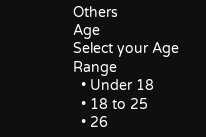Others
Age
Select your Age Range
  • Under 18
  • 18 to 25
  • 26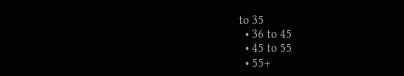to 35
  • 36 to 45
  • 45 to 55
  • 55+